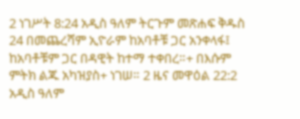2 ነገሥት 8:24 አዲስ ዓለም ትርጉም መጽሐፍ ቅዱስ 24 በመጨረሻም ኢዮራም ከአባቶቹ ጋር አንቀላፋ፤ ከአባቶቹም ጋር በዳዊት ከተማ ተቀበረ።+ በእሱም ምትክ ልጁ አካዝያስ+ ነገሠ። 2 ዜና መዋዕል 22:2 አዲስ ዓለም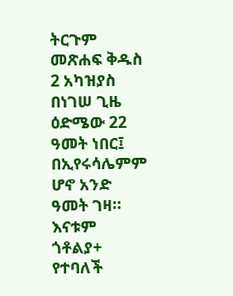ትርጉም መጽሐፍ ቅዱስ 2 አካዝያስ በነገሠ ጊዜ ዕድሜው 22 ዓመት ነበር፤ በኢየሩሳሌምም ሆኖ አንድ ዓመት ገዛ። እናቱም ጎቶልያ+ የተባለች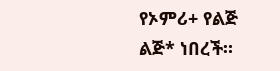የኦምሪ+ የልጅ ልጅ* ነበረች።